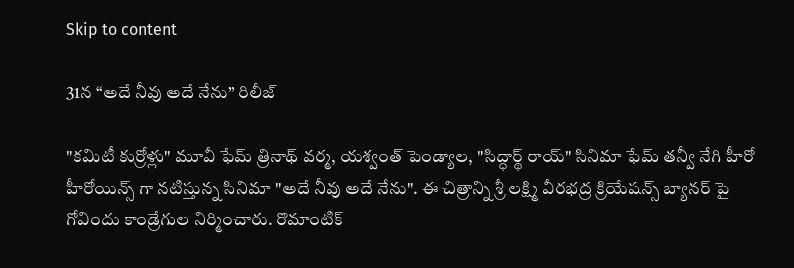Skip to content

31న “అదే నీవు అదే నేను” రిలీజ్

"కమిటీ కుర్రోళ్లు" మూవీ ఫేమ్ త్రినాథ్ వర్మ, యశ్వంత్ పెండ్యాల, "సిద్ధార్థ్ రాయ్" సినిమా ఫేమ్ తన్వీ నేగి హీరో హీరోయిన్స్ గా నటిస్తున్న సినిమా "అదే నీవు అదే నేను". ఈ చిత్రాన్ని శ్రీ లక్ష్మి వీరభద్ర క్రియేషన్స్ బ్యానర్ పై గోవిందు కాండ్రేగుల నిర్మించారు. రొమాంటిక్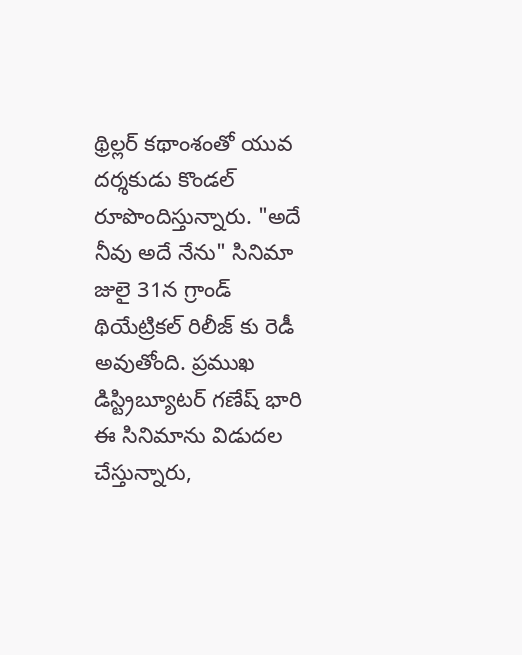థ్రిల్లర్ కథాంశంతో యువ దర్శకుడు కొండల్ రూపొందిస్తున్నారు. "అదే నీవు అదే నేను" సినిమా జులై 31న గ్రాండ్ థియేట్రికల్ రిలీజ్ కు రెడీ అవుతోంది. ప్రముఖ డిస్ట్రిబ్యూటర్ గణేష్ భారి ఈ సినిమాను విడుదల చేస్తున్నారు,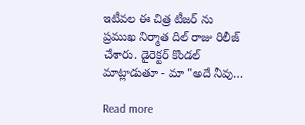ఇటీవల ఈ చిత్ర టీజర్ ను ప్రముఖ నిర్మాత దిల్ రాజు రిలీజ్ చేశారు. డైరెక్టర్ కొండల్ మాట్లాడుతూ - మా "అదే నీవు…

Read more